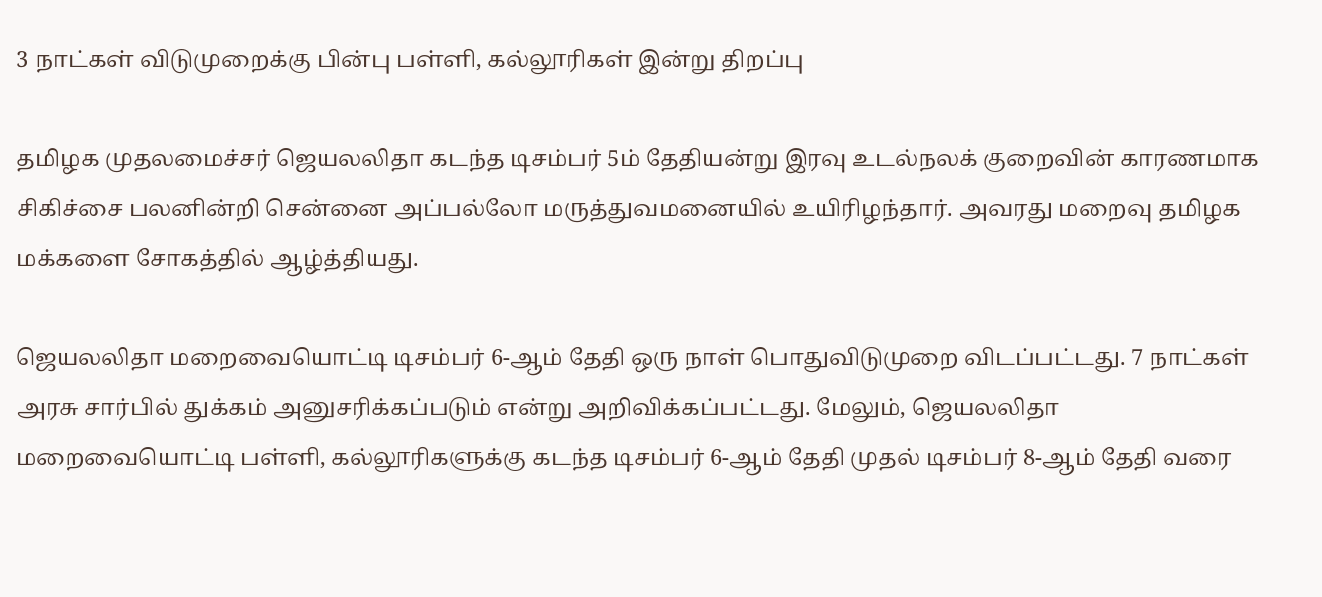3 நாட்கள் விடுமுறைக்கு பின்பு பள்ளி, கல்லூரிகள் இன்று திறப்பு

தமிழக முதலமைச்சர் ஜெயலலிதா கடந்த டிசம்பர் 5ம் தேதியன்று இரவு உடல்நலக் குறைவின் காரணமாக சிகிச்சை பலனின்றி சென்னை அப்பல்லோ மருத்துவமனையில் உயிரிழந்தார். அவரது மறைவு தமிழக மக்களை சோகத்தில் ஆழ்த்தியது.

ஜெயலலிதா மறைவையொட்டி டிசம்பர் 6-ஆம் தேதி ஒரு நாள் பொதுவிடுமுறை விடப்பட்டது. 7 நாட்கள் அரசு சார்பில் துக்கம் அனுசரிக்கப்படும் என்று அறிவிக்கப்பட்டது. மேலும், ஜெயலலிதா மறைவையொட்டி பள்ளி, கல்லூரிகளுக்கு கடந்த டிசம்பர் 6-ஆம் தேதி முதல் டிசம்பர் 8-ஆம் தேதி வரை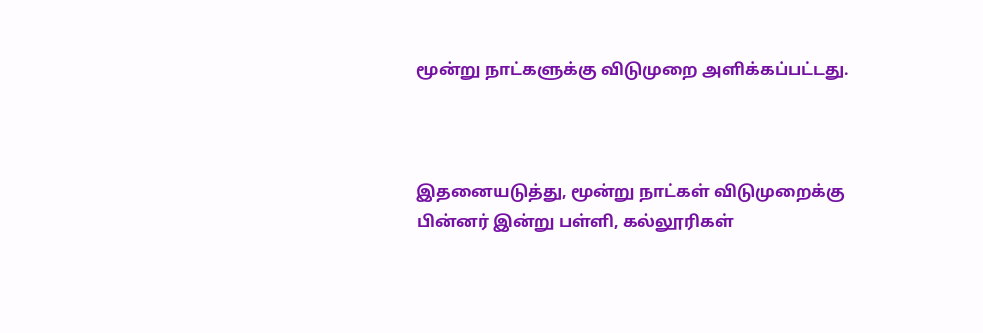மூன்று நாட்களுக்கு விடுமுறை அளிக்கப்பட்டது.



இதனையடுத்து, மூன்று நாட்கள் விடுமுறைக்கு பின்னர் இன்று பள்ளி, கல்லூரிகள்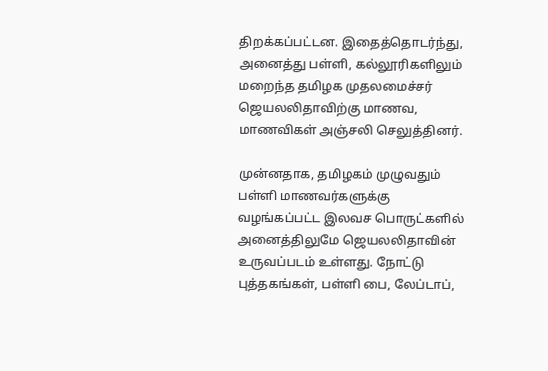திறக்கப்பட்டன. இதைத்தொடர்ந்து, அனைத்து பள்ளி, கல்லூரிகளிலும் மறைந்த தமிழக முதலமைச்சர் ஜெயலலிதாவிற்கு மாணவ, மாணவிகள் அஞ்சலி செலுத்தினர்.

முன்னதாக, தமிழகம் முழுவதும் பள்ளி மாணவர்களுக்கு வழங்கப்பட்ட இலவச பொருட்களில் அனைத்திலுமே ஜெயலலிதாவின் உருவப்படம் உள்ளது. நோட்டு புத்தகங்கள், பள்ளி பை, லேப்டாப்,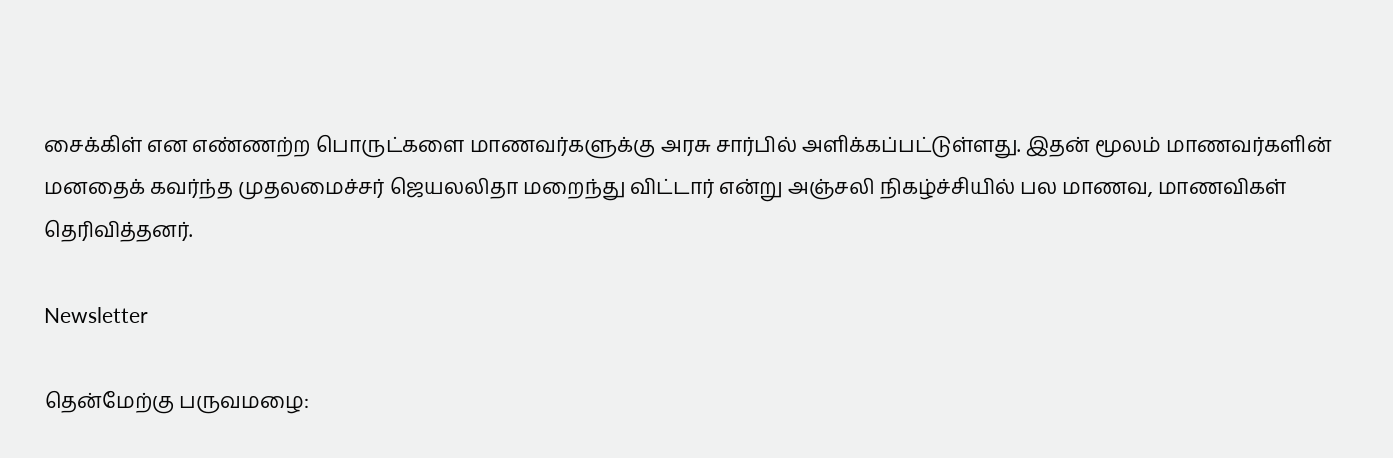சைக்கிள் என எண்ணற்ற பொருட்களை மாணவர்களுக்கு அரசு சார்பில் அளிக்கப்பட்டுள்ளது. இதன் மூலம் மாணவர்களின் மனதைக் கவர்ந்த முதலமைச்சர் ஜெயலலிதா மறைந்து விட்டார் என்று அஞ்சலி நிகழ்ச்சியில் பல மாணவ, மாணவிகள் தெரிவித்தனர்.

Newsletter

தென்மேற்கு பருவமழை: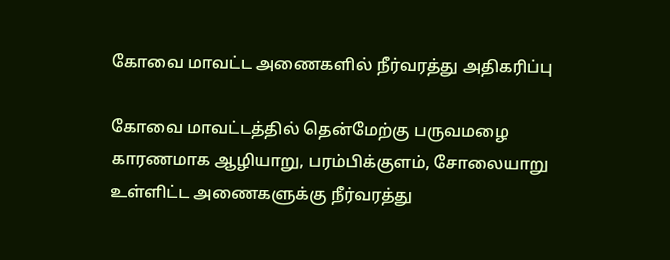கோவை மாவட்ட அணைகளில் நீர்வரத்து அதிகரிப்பு

கோவை மாவட்டத்தில் தென்மேற்கு பருவமழை காரணமாக ஆழியாறு, பரம்பிக்குளம், சோலையாறு உள்ளிட்ட அணைகளுக்கு நீர்வரத்து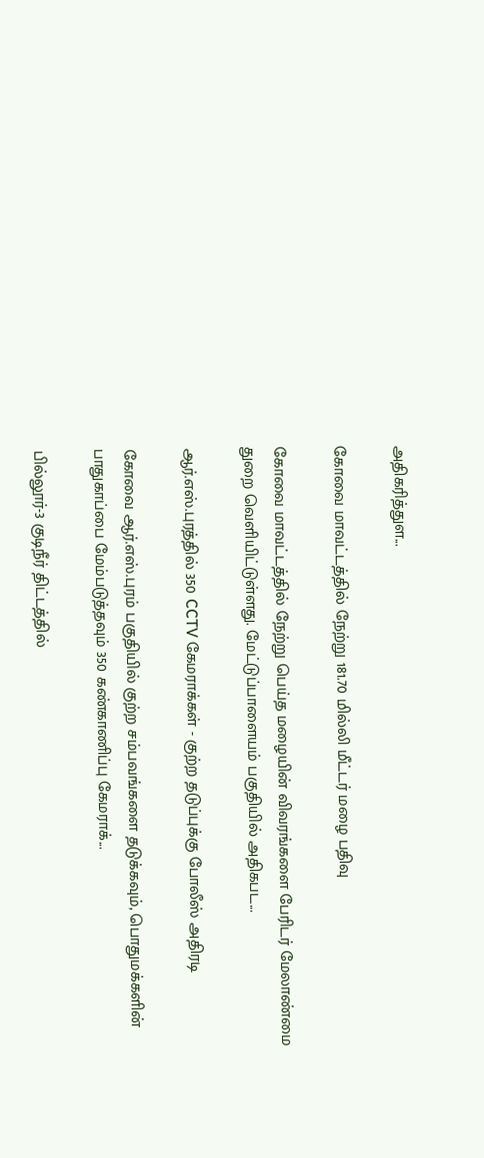அதிகரித்துள...

கோவை மாவட்டத்தில் நேற்று 181.70 மில்லி மீட்டர் மழை பதிவு

கோவை மாவட்டத்தில் நேற்று பெய்த மழையின் விவரங்களை பேரிடர் மேலாண்மை துறை வெளியிட்டுள்ளது. மேட்டுப்பாளையம் பகுதியில் அதிகபட...

ஆர்.எஸ்.புரத்தில் 350 CCTV கேமராக்கள் - குற்ற தடுப்புக்கு போலீஸ் அதிரடி

கோவை ஆர்.எஸ்.புரம் பகுதியில் குற்ற சம்பவங்களை தடுக்கவும், பொதுமக்களின் பாதுகாப்பை மேம்படுத்தவும் 350 கண்காணிப்பு கேமராக்...

பில்லூர்-3 குடிநீர் திட்டத்தில்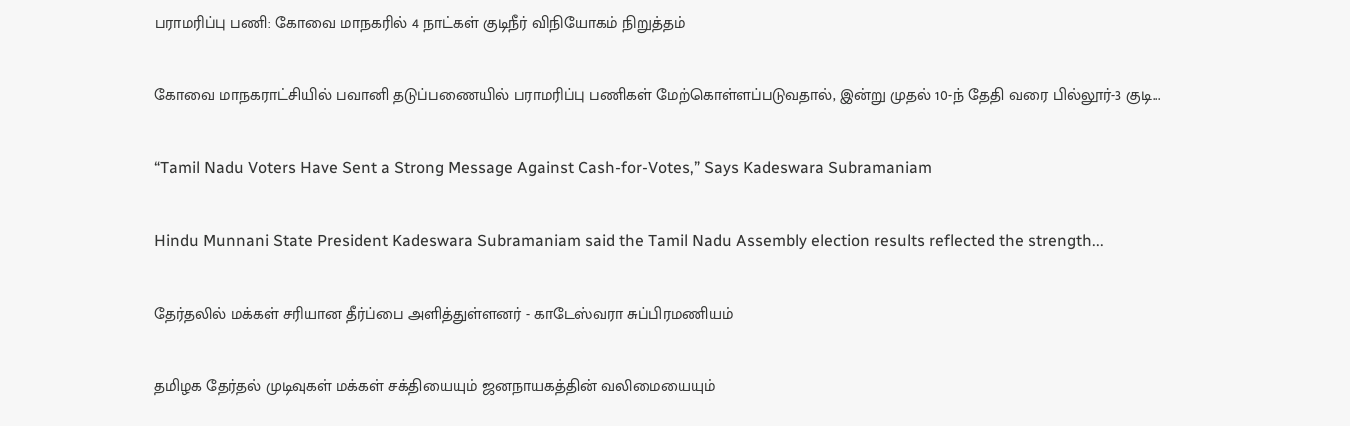பராமரிப்பு பணி: கோவை மாநகரில் 4 நாட்கள் குடிநீர் விநியோகம் நிறுத்தம்

கோவை மாநகராட்சியில் பவானி தடுப்பணையில் பராமரிப்பு பணிகள் மேற்கொள்ளப்படுவதால், இன்று முதல் 10-ந் தேதி வரை பில்லூர்-3 குடி...

“Tamil Nadu Voters Have Sent a Strong Message Against Cash-for-Votes,” Says Kadeswara Subramaniam

Hindu Munnani State President Kadeswara Subramaniam said the Tamil Nadu Assembly election results reflected the strength...

தேர்தலில் மக்கள் சரியான தீர்ப்பை அளித்துள்ளனர் - காடேஸ்வரா சுப்பிரமணியம்

தமிழக தேர்தல் முடிவுகள் மக்கள் சக்தியையும் ஜனநாயகத்தின் வலிமையையும்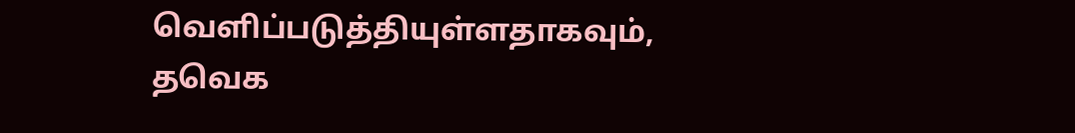வெளிப்படுத்தியுள்ளதாகவும், தவெக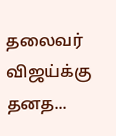தலைவர் விஜய்க்கு தனத...